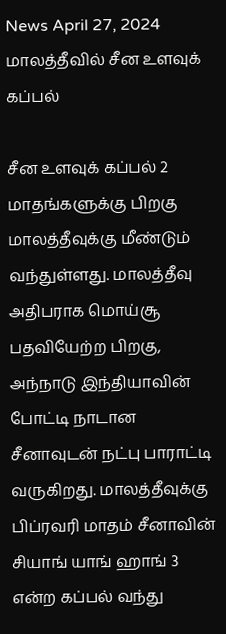News April 27, 2024
மாலத்தீவில் சீன உளவுக் கப்பல்

சீன உளவுக் கப்பல் 2 மாதங்களுக்கு பிறகு மாலத்தீவுக்கு மீண்டும் வந்துள்ளது. மாலத்தீவு அதிபராக மொய்சூ பதவியேற்ற பிறகு, அந்நாடு இந்தியாவின் போட்டி நாடான சீனாவுடன் நட்பு பாராட்டி வருகிறது. மாலத்தீவுக்கு பிப்ரவரி மாதம் சீனாவின் சியாங் யாங் ஹாங் 3 என்ற கப்பல் வந்து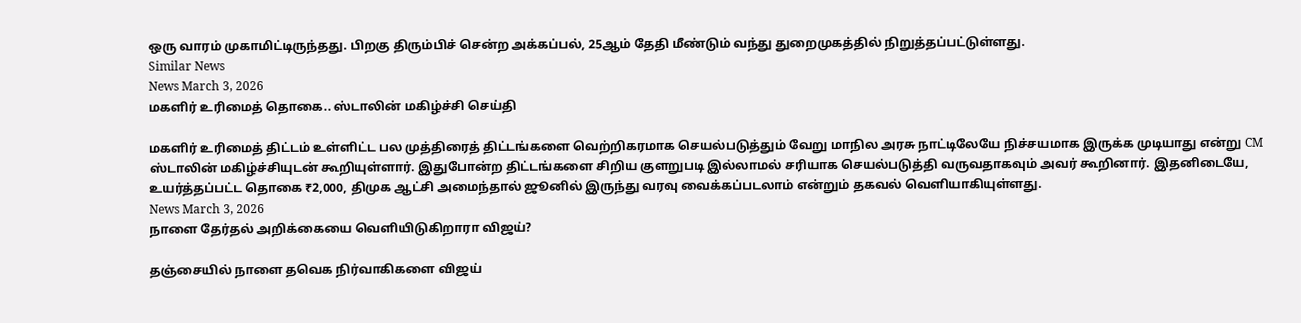ஒரு வாரம் முகாமிட்டிருந்தது. பிறகு திரும்பிச் சென்ற அக்கப்பல், 25ஆம் தேதி மீண்டும் வந்து துறைமுகத்தில் நிறுத்தப்பட்டுள்ளது.
Similar News
News March 3, 2026
மகளிர் உரிமைத் தொகை.. ஸ்டாலின் மகிழ்ச்சி செய்தி

மகளிர் உரிமைத் திட்டம் உள்ளிட்ட பல முத்திரைத் திட்டங்களை வெற்றிகரமாக செயல்படுத்தும் வேறு மாநில அரசு நாட்டிலேயே நிச்சயமாக இருக்க முடியாது என்று CM ஸ்டாலின் மகிழ்ச்சியுடன் கூறியுள்ளார். இதுபோன்ற திட்டங்களை சிறிய குளறுபடி இல்லாமல் சரியாக செயல்படுத்தி வருவதாகவும் அவர் கூறினார். இதனிடையே, உயர்த்தப்பட்ட தொகை ₹2,000, திமுக ஆட்சி அமைந்தால் ஜூனில் இருந்து வரவு வைக்கப்படலாம் என்றும் தகவல் வெளியாகியுள்ளது.
News March 3, 2026
நாளை தேர்தல் அறிக்கையை வெளியிடுகிறாரா விஜய்?

தஞ்சையில் நாளை தவெக நிர்வாகிகளை விஜய்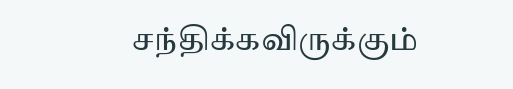சந்திக்கவிருக்கும்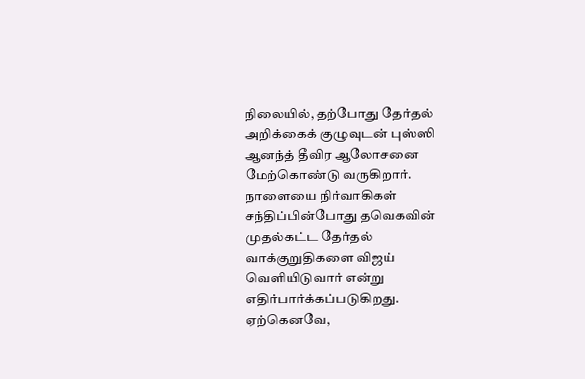நிலையில், தற்போது தேர்தல் அறிக்கைக் குழுவுடன் புஸ்ஸி ஆனந்த் தீவிர ஆலோசனை மேற்கொண்டு வருகிறார். நாளையை நிர்வாகிகள் சந்திப்பின்போது தவெகவின் முதல்கட்ட தேர்தல் வாக்குறுதிகளை விஜய் வெளியிடுவார் என்று எதிர்பார்க்கப்படுகிறது. ஏற்கெனவே,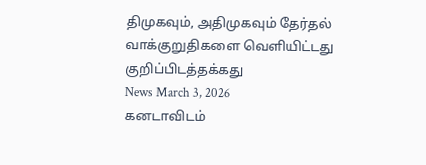திமுகவும், அதிமுகவும் தேர்தல் வாக்குறுதிகளை வெளியிட்டது குறிப்பிடத்தக்கது
News March 3, 2026
கனடாவிடம்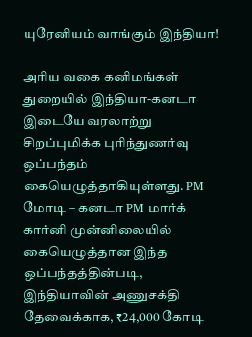யுரேனியம் வாங்கும் இந்தியா!

அரிய வகை கனிமங்கள் துறையில் இந்தியா-கனடா இடையே வரலாற்று சிறப்புமிக்க புரிந்துணர்வு ஒப்பந்தம் கையெழுத்தாகியுள்ளது. PM மோடி – கனடா PM மார்க் கார்னி முன்னிலையில் கையெழுத்தான இந்த ஒப்பந்தத்தின்படி, இந்தியாவின் அணுசக்தி தேவைக்காக, ₹24,000 கோடி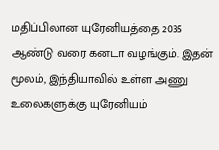மதிப்பிலான யுரேனியத்தை 2035 ஆண்டு வரை கனடா வழங்கும். இதன் மூலம், இந்தியாவில் உள்ள அணு உலைகளுக்கு யுரேனியம்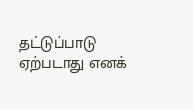தட்டுப்பாடு ஏற்படாது எனக்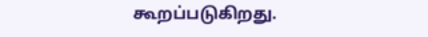கூறப்படுகிறது.